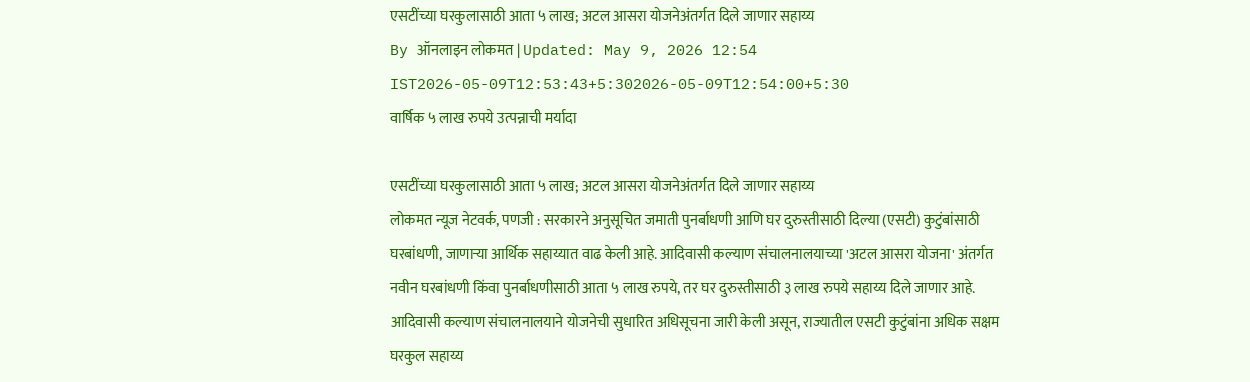एसटींच्या घरकुलासाठी आता ५ लाख; अटल आसरा योजनेअंतर्गत दिले जाणार सहाय्य
By ऑनलाइन लोकमत | Updated: May 9, 2026 12:54 IST2026-05-09T12:53:43+5:302026-05-09T12:54:00+5:30
वार्षिक ५ लाख रुपये उत्पन्नाची मर्यादा

एसटींच्या घरकुलासाठी आता ५ लाख; अटल आसरा योजनेअंतर्गत दिले जाणार सहाय्य
लोकमत न्यूज नेटवर्क, पणजी : सरकारने अनुसूचित जमाती पुनर्बाधणी आणि घर दुरुस्तीसाठी दिल्या (एसटी) कुटुंबांसाठी घरबांधणी, जाणाऱ्या आर्थिक सहाय्यात वाढ केली आहे. आदिवासी कल्याण संचालनालयाच्या 'अटल आसरा योजना' अंतर्गत नवीन घरबांधणी किंवा पुनर्बाधणीसाठी आता ५ लाख रुपये, तर घर दुरुस्तीसाठी ३ लाख रुपये सहाय्य दिले जाणार आहे.
आदिवासी कल्याण संचालनालयाने योजनेची सुधारित अधिसूचना जारी केली असून, राज्यातील एसटी कुटुंबांना अधिक सक्षम घरकुल सहाय्य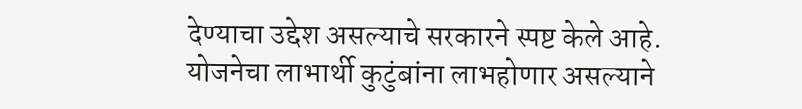देण्याचा उद्देश असल्याचे सरकारने स्पष्ट केले आहे. योजनेचा लाभार्थी कुटुंबांना लाभहोणार असल्याने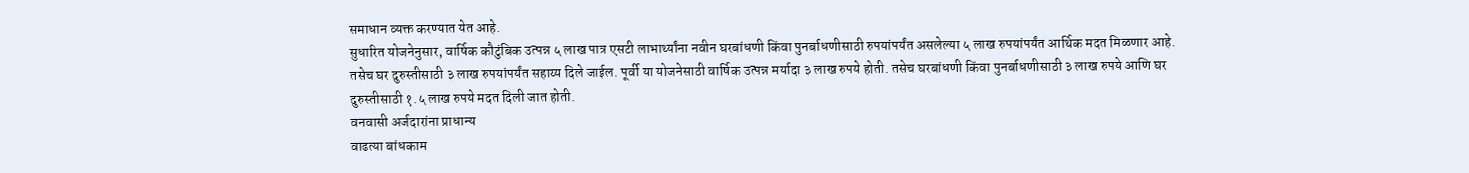समाधान व्यक्त करण्यात येत आहे.
सुधारित योजनेनुसार, वार्षिक कौटुंबिक उत्पन्न ५ लाख पात्र एसटी लाभार्थ्यांना नवीन घरबांधणी किंवा पुनर्बाधणीसाठी रुपयांपर्यंत असलेल्या ५ लाख रुपयांपर्यंत आर्थिक मदत मिळणार आहे. तसेच घर दुरुस्तीसाठी ३ लाख रुपयांपर्यंत सहाय्य दिले जाईल. पूर्वी या योजनेसाठी वार्षिक उत्पन्न मर्यादा ३ लाख रुपये होती. तसेच घरबांधणी किंवा पुनर्बाधणीसाठी ३ लाख रुपये आणि घर दुरुस्तीसाठी १.५ लाख रुपये मदत दिली जात होती.
वनवासी अर्जदारांना प्राधान्य
वाढत्या बांधकाम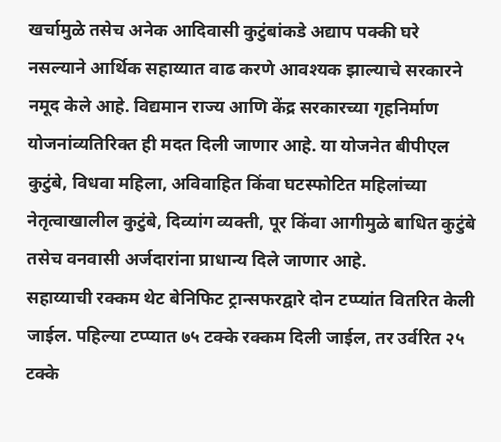खर्चामुळे तसेच अनेक आदिवासी कुटुंबांकडे अद्याप पक्की घरे नसल्याने आर्थिक सहाय्यात वाढ करणे आवश्यक झाल्याचे सरकारने नमूद केले आहे. विद्यमान राज्य आणि केंद्र सरकारच्या गृहनिर्माण योजनांव्यतिरिक्त ही मदत दिली जाणार आहे. या योजनेत बीपीएल कुटुंबे, विधवा महिला, अविवाहित किंवा घटस्फोटित महिलांच्या नेतृत्वाखालील कुटुंबे, दिव्यांग व्यक्ती, पूर किंवा आगीमुळे बाधित कुटुंबे तसेच वनवासी अर्जदारांना प्राधान्य दिले जाणार आहे.
सहाय्याची रक्कम थेट बेनिफिट ट्रान्सफरद्वारे दोन टप्प्यांत वितरित केली जाईल. पहिल्या टप्प्यात ७५ टक्के रक्कम दिली जाईल, तर उर्वरित २५ टक्के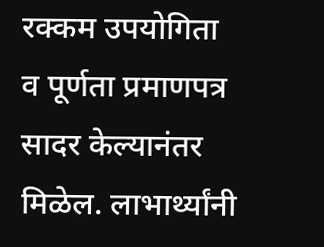रक्कम उपयोगिता व पूर्णता प्रमाणपत्र सादर केल्यानंतर मिळेल. लाभार्थ्यांनी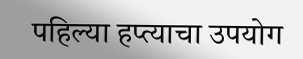पहिल्या हप्त्याचा उपयोग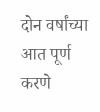दोन वर्षांच्या आत पूर्ण करणे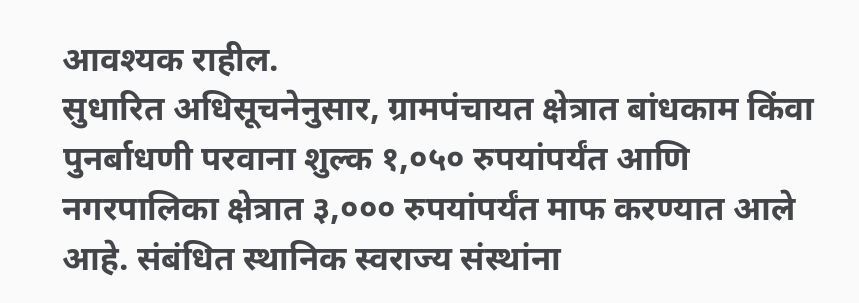आवश्यक राहील.
सुधारित अधिसूचनेनुसार, ग्रामपंचायत क्षेत्रात बांधकाम किंवा पुनर्बाधणी परवाना शुल्क १,०५० रुपयांपर्यंत आणि नगरपालिका क्षेत्रात ३,००० रुपयांपर्यंत माफ करण्यात आले आहे. संबंधित स्थानिक स्वराज्य संस्थांना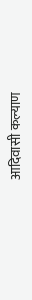आदिवासी कल्याण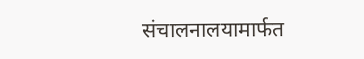संचालनालयामार्फत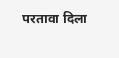परतावा दिला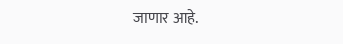जाणार आहे.